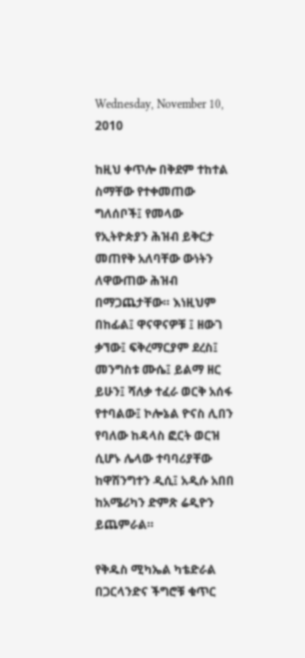Wednesday, November 10, 2010

ከዚህ ቀጥሎ በቅደም ተከተል ስማቸው የተቀመጠው ግለሰቦች፤ የመላው የኢትዮጵያን ሕዝብ ይቅርታ መጠየቅ አለባቸው ውነትን ለዋውጠው ሕዝብ በማጋጨታቸው። እነዚህም በከፊል፤ ዋናዋናዎቹ ፤ ዘውገ ቃኘው፤ ፍቅረማርያም ደረስ፤ መንግስቱ ሙሴ፤ ይልማ ዘር ይሁን፤ ሻለቃ ተፈራ ወርቅ አሰፋ የተባልው፤ ኮሎኔል ዮናስ ሊበን የባለው ከዳላስ ፎርት ወርዝ ሲሆኑ ሌላው ተባባሪያቸው ከዋሽንግተን ዲሲ፤ አዲሱ አበበ ከአሜሪካን ድምጽ ሬዲዮን ይጨምራል።

የቅዱስ ሚካኤል ካቴድራል በጋርላንድና ችግሮቹ ቁጥር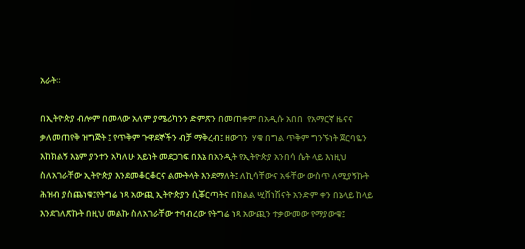አራት።

በኢትዮጵያ ብሎም በመላው አለም ያሜሪካንን ድምጽን በመጠቀም በአዲሱ አበበ  የአማርኛ ዜናና ቃለመጠየቅ ዝግጅት ፤ የጥቅም ጉዋደኞችን ብቻ ማቅረብ፤ ዘውገን  ሃቁ በግል ጥቅም ግንኙነት ጀርባዬን እከክልኝ እኔም ያንተን አካለሁ አይነት መደጋገፍ በእኔ በአንዲት የኢትዮጵያ አንበሳ ሴት ላይ እነዚህ ስለአገራቸው ኢትዮጵያ እንደመቆርቆርና ልሙትላት እንደማለት፤ ለኪሳቸውና አፋቸው ውስጥ ለሚያኝኩት ሕዝብ ያስጨነቁ፤የትግሬ ነጻ አውጪ ኢትዮጵያን ሲቖርጣትና በክልል ሢሸነሽናት አንድም ቀን በኔላይ ከላይ እንደገለጽኩት በዚህ መልኩ ስለአገራቸው ተባብረው የትግሬ ነጻ አውጪን ተቃውመው የማያውቁ፤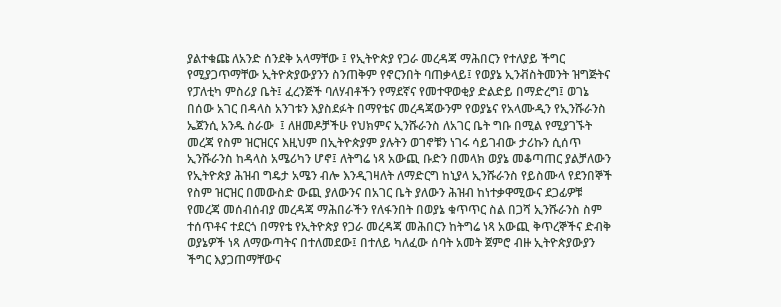ያልተቁጩ ለአንድ ሰንደቅ አላማቸው ፤ የኢትዮጵያ የጋራ መረዳጃ ማሕበርን የተለያይ ችግር የሚያጋጥማቸው ኢትዮጵያውያንን ስንጠቅም የኖርንበት ባጠቃላይ፤ የወያኔ ኢንቭስትመንት ዝግጅትና የፓለቲካ ምስሪያ ቤት፤ ፈረንጅች ባለሃብቶችን የማደኛና የመተዋወቂያ ድልድይ በማድረግ፤ ወገኔ በሰው አገር በዳላስ አንገቱን እያስደፉት በማየቴና መረዳጃውንም የወያኔና የአላሙዲን የኢንሹራንስ ኤጀንሲ አንዱ ስራው  ፤ ለዘመዶቻችሁ የህክምና ኢንሹራንስ ለአገር ቤት ግቡ በሚል የሚያገኙት መረጃ የስም ዝርዝርና እዚህም በኢትዮጵያም ያሉትን ወገኖቹን ነገሩ ሳይገብው ታሪኩን ሲሰጥ ኢንሹራንስ ከዳላስ አሜሪካን ሆኖ፤ ለትግሬ ነጻ አውጪ ቡድን በመላክ ወያኔ መቆጣጠር ያልቻለውን የኢትዮጵያ ሕዝብ ግዴታ አሜን ብሎ እንዲገዛለት ለማድርግ ከኒያላ ኢንሹራንስ የይስሙላ የደንበኞች የስም ዝርዝር በመውስድ ውጪ ያለውንና በአገር ቤት ያለውን ሕዝብ ከነተቃዋሚውና ደጋፊዎቹ የመረጃ መሰብሰብያ መረዳጃ ማሕበራችን የለፋንበት በወያኔ ቁጥጥር ስል በጋሻ ኢንሹራንስ ስም ተሰጥቶና ተደርጎ በማየቴ የኢትዮጵያ የጋራ መረዳጃ መሕበርን ከትግሬ ነጻ አውጪ ቅጥረኞችና ድብቅ ወያኔዎች ነጻ ለማውጣትና በተለመደው፤ በተለይ ካለፈው ሰባት አመት ጀምሮ ብዙ ኢትዮጵያውያን ችግር እያጋጠማቸውና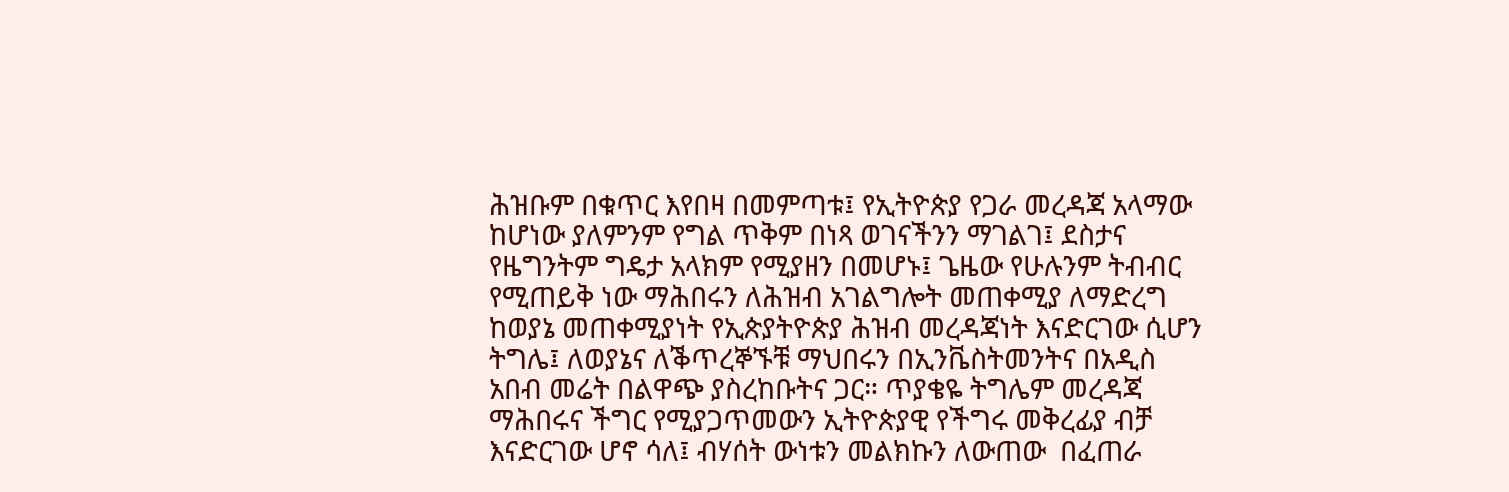ሕዝቡም በቁጥር እየበዛ በመምጣቱ፤ የኢትዮጵያ የጋራ መረዳጃ አላማው ከሆነው ያለምንም የግል ጥቅም በነጻ ወገናችንን ማገልገ፤ ደስታና የዜግንትም ግዴታ አላክም የሚያዘን በመሆኑ፤ ጌዜው የሁሉንም ትብብር የሚጠይቅ ነው ማሕበሩን ለሕዝብ አገልግሎት መጠቀሚያ ለማድረግ ከወያኔ መጠቀሚያነት የኢጵያትዮጵያ ሕዝብ መረዳጃነት እናድርገው ሲሆን  ትግሌ፤ ለወያኔና ለቕጥረኞኙቹ ማህበሩን በኢንቬስትመንትና በአዲስ አበብ መሬት በልዋጭ ያስረከቡትና ጋር። ጥያቄዬ ትግሌም መረዳጃ ማሕበሩና ችግር የሚያጋጥመውን ኢትዮጵያዊ የችግሩ መቅረፊያ ብቻ እናድርገው ሆኖ ሳለ፤ ብሃሰት ውነቱን መልክኩን ለውጠው  በፈጠራ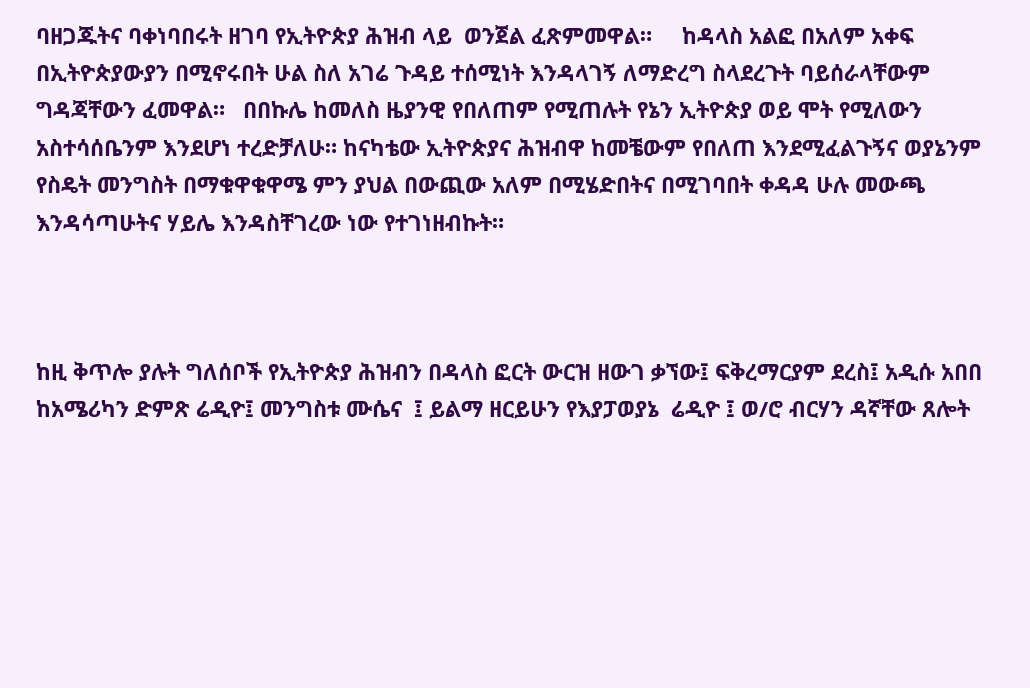ባዘጋጁትና ባቀነባበሩት ዘገባ የኢትዮጵያ ሕዝብ ላይ  ወንጀል ፈጽምመዋል።     ከዳላስ አልፎ በአለም አቀፍ በኢትዮጵያውያን በሚኖሩበት ሁል ስለ አገሬ ጉዳይ ተሰሚነት እንዳላገኝ ለማድረግ ስላደረጉት ባይሰራላቸውም ግዳጃቸውን ፈመዋል።   በበኩሌ ከመለስ ዜያንዊ የበለጠም የሚጠሉት የኔን ኢትዮጵያ ወይ ሞት የሚለውን አስተሳሰቤንም እንደሆነ ተረድቻለሁ። ከናካቴው ኢትዮጵያና ሕዝብዋ ከመቼውም የበለጠ እንደሚፈልጉኝና ወያኔንም የስዴት መንግስት በማቁዋቁዋሜ ምን ያህል በውጪው አለም በሚሄድበትና በሚገባበት ቀዳዳ ሁሉ መውጫ እንዳሳጣሁትና ሃይሌ እንዳስቸገረው ነው የተገነዘብኩት።



ከዚ ቅጥሎ ያሉት ግለሰቦች የኢትዮጵያ ሕዝብን በዳላስ ፎርት ውርዝ ዘውገ ቃኘው፤ ፍቅረማርያም ደረስ፤ አዲሱ አበበ ከአሜሪካን ድምጽ ሬዲዮ፤ መንግስቱ ሙሴና  ፤ ይልማ ዘርይሁን የእያፓወያኔ  ሬዲዮ ፤ ወ/ሮ ብርሃን ዳኛቸው ጸሎት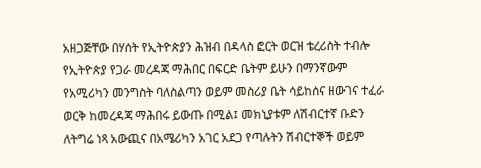አዘጋጅቸው በሃሰት የኢትዮጵያን ሕዝብ በዳላስ ፎርት ወርዝ ቴረሪስት ተብሎ የኢትዮጵያ የጋራ መረዳጃ ማሕበር በፍርድ ቤትም ይሁን በማንኛውም የአሚሪካን መንግስት ባለስልጣን ወይም መስሪያ ቤት ሳይከሰና ዘውገና ተፈራ ወርቅ ከመረዳጃ ማሕበሩ ይውጡ በሚል፤ መክኒያቱም ለሽብርተኛ ቡድን ለትግሬ ነጻ አውጪና በአሜሪካን አገር አደጋ የጣሉትን ሽብርተኞች ወይም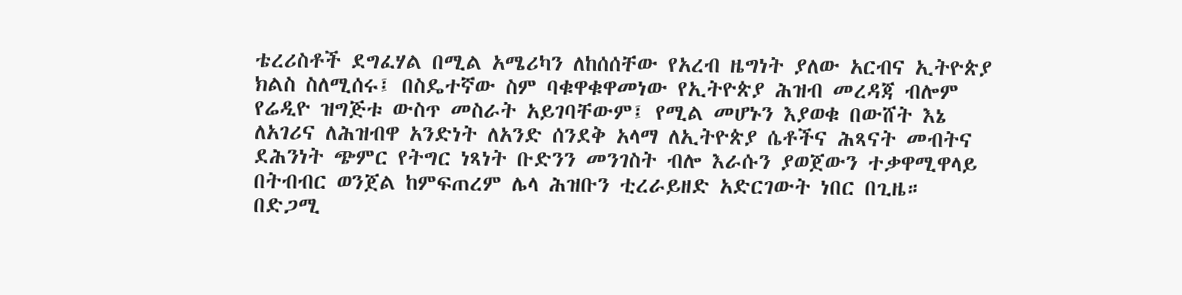ቴረሪስቶች ደግፈሃል በሚል አሜሪካን ለከሰሰቸው የአረብ ዜግነት ያለው አርብና ኢትዮጵያ ክልስ ስለሚሰሩ፤ በስዴተኛው ስም ባቁዋቁዋመነው የኢትዮጵያ ሕዝብ መረዳጃ ብሎም የሬዲዮ ዝግጅቱ ውስጥ መስራት አይገባቸውም፤ የሚል መሆኑን እያወቁ በውሸት እኔ ለአገሪና ለሕዝብዋ አንድነት ለአንድ ሰንደቅ አላማ ለኢትዮጵያ ሴቶችና ሕጻናት መብትና ደሕንነት ጭምር የትግር ነጻነት ቡድንን መንገስት ብሎ እራሱን ያወጀውን ተቃዋሚዋላይ በትብብር ወንጀል ከምፍጠረም ሌላ ሕዝቡን ቲረራይዘድ አድርገውት ነበር በጊዜ። በድጋሚ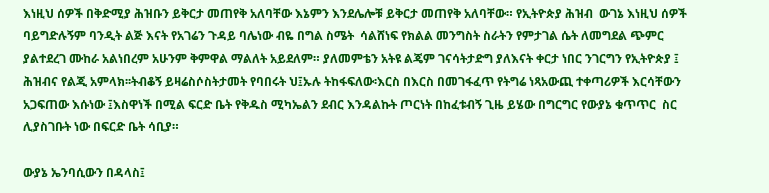እነዚህ ሰዎች በቅድሚያ ሕዝቡን ይቅርታ መጠየቅ አለባቸው እኔምን እንደሌሎቹ ይቅርታ መጠየቅ አለባቸው። የኢትዮጵያ ሕዝብ  ውገኔ እነዚህ ሰዎች ባይግድሉኝም ባንዲት ልጅ እናት የአገሬን ጉዳይ ባሌነው ብዬ በግል ስሜት  ሳልሸነፍ የክልል መንግስት ስራትን የምታገል ሴት ለመግደል ጭምር ያልተደረገ ሙከራ አልነበረም አሁንም ቅምዋል ማልለት አይደለም። ያለመምቴን አትዩ ልጄም ገናሳትታድግ ያለእናት ቀርታ ነበር ንገርግን የኢትዮጵያ ፤ ሕዝብና የልጂ አምላክ፡፡ትብቆኝ ይዛሬስሶስትታመት የባበሩት ህ፤ኡሉ ትከፋፍለው፡እርስ በእርስ በመገፋፈጥ የትግሬ ነጻአውጪ ተቀጣሪዎች እርሳቸውን አጋፍጠው እሱነው ፤እስዋነች በሚል ፍርድ ቤት የቅዱስ ሚካኤልን ደብር እንዳልኩት ጦርነት በከፈቱብኝ ጊዜ ይሄው በግርግር የውያኔ ቁጥጥር  ስር ሊያስገቡት ነው በፍርድ ቤት ሳቢያ።

ውያኔ ኤንባሲውን በዳላስ፤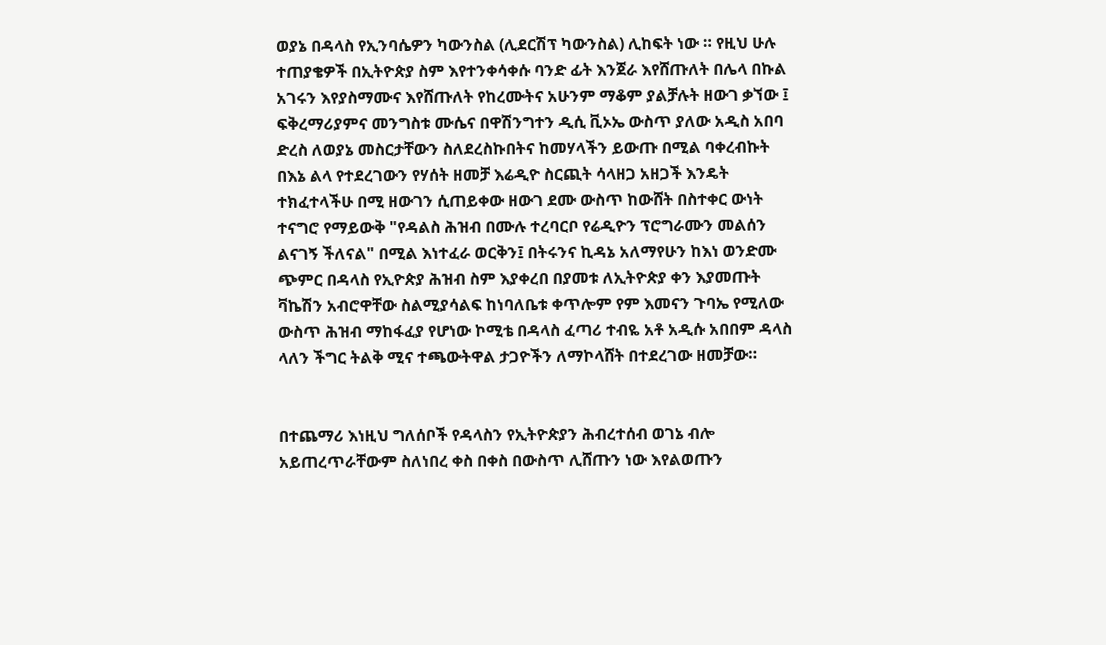ወያኔ በዳላስ የኢንባሴዎን ካውንስል (ሊደርሽፕ ካውንስል) ሊከፍት ነው ። የዚህ ሁሉ ተጠያቄዎች በኢትዮጵያ ስም እየተንቀሳቀሱ ባንድ ፊት እንጀራ እየሸጡለት በሌላ በኩል አገሩን እየያስማሙና እየሸጡለት የከረሙትና አሁንም ማቆም ያልቻሉት ዘውገ ቃኘው ፤ ፍቅረማሪያምና መንግስቱ ሙሴና በዋሽንግተን ዲሲ ቪኦኤ ውስጥ ያለው አዲስ አበባ ድረስ ለወያኔ መስርታቸውን ስለደረስኩበትና ከመሃላችን ይውጡ በሚል ባቀረብኩት በእኔ ልላ የተደረገውን የሃሰት ዘመቻ እሬዲዮ ስርጪት ሳላዘጋ አዘጋች እንዴት ተክፈተላችሁ በሚ ዘውገን ሲጠይቀው ዘውገ ደሙ ውስጥ ከውሸት በስተቀር ውነት ተናግሮ የማይውቅ "የዳልስ ሕዝብ በሙሉ ተረባርቦ የሬዲዮን ፕሮግራሙን መልሰን ልናገኝ ችለናል" በሚል እነተፈራ ወርቅን፤ በትሩንና ኪዳኔ አለማየሁን ከእነ ወንድሙ ጭምር በዳላስ የኢዮጵያ ሕዝብ ስም እያቀረበ በያመቱ ለኢትዮጵያ ቀን እያመጡት ቫኬሽን አብሮዋቸው ስልሚያሳልፍ ከነባለቤቱ ቀጥሎም የም እመናን ጉባኤ የሚለው ውስጥ ሕዝብ ማከፋፈያ የሆነው ኮሚቴ በዳላስ ፈጣሪ ተብዬ አቶ አዲሱ አበበም ዳላስ ላለን ችግር ትልቅ ሚና ተጫውትዋል ታጋዮችን ለማኮላሸት በተደረገው ዘመቻው።


በተጨማሪ እነዚህ ግለሰቦች የዳላስን የኢትዮጵያን ሕብረተሰብ ወገኔ ብሎ አይጠረጥራቸውም ስለነበረ ቀስ በቀስ በውስጥ ሊሸጡን ነው እየልወጡን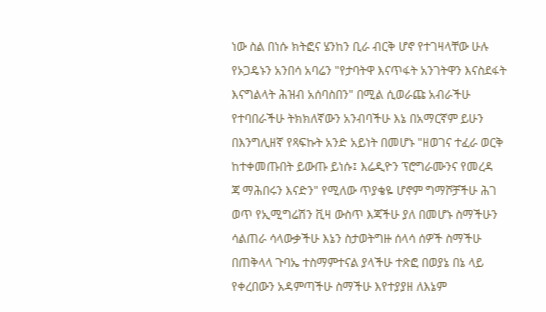ነው ስል በነሱ ክትፎና ሄንከን ቢራ ብርቅ ሆኖ የተገዛላቸው ሁሉ የኦጋዴኑን አንበሳ አባሬን "የታባትዋ እናጥፋት አንገትዋን እናስደፋት እናግልላት ሕዝብ አሰባስበን" በሚል ሲወራጩ አብራችሁ የተባበራችሁ ትክክለኛውን አንብባችሁ እኔ በአማርኛም ይሁን በእንግሊዘኛ የጻፍኩት አንድ አይነት በመሆኑ "ዘወገና ተፈራ ወርቅ ከተቀመጡበት ይውጡ ይነሱ፤ እሬዲዮን ፕሮግራሙንና የመረዳ
ጃ ማሕበሩን እናድን" የሚለው ጥያቄዬ ሆኖም ግማሾቻችሁ ሕገ ወጥ የኢሚግሬሽን ቪዛ ውስጥ እጃችሁ ያለ በመሆኑ ስማችሁን ሳልጠራ ሳላውቃችሁ እኔን ስታወትግዙ ሰላሳ ሰዎች ስማችሁ በጠቅላላ ጉባኤ ተስማምተናል ያላችሁ ተጽፎ በወያኔ በኔ ላይ የቀረበውን አዳምጣችሁ ስማችሁ እየተያያዘ ለእኔም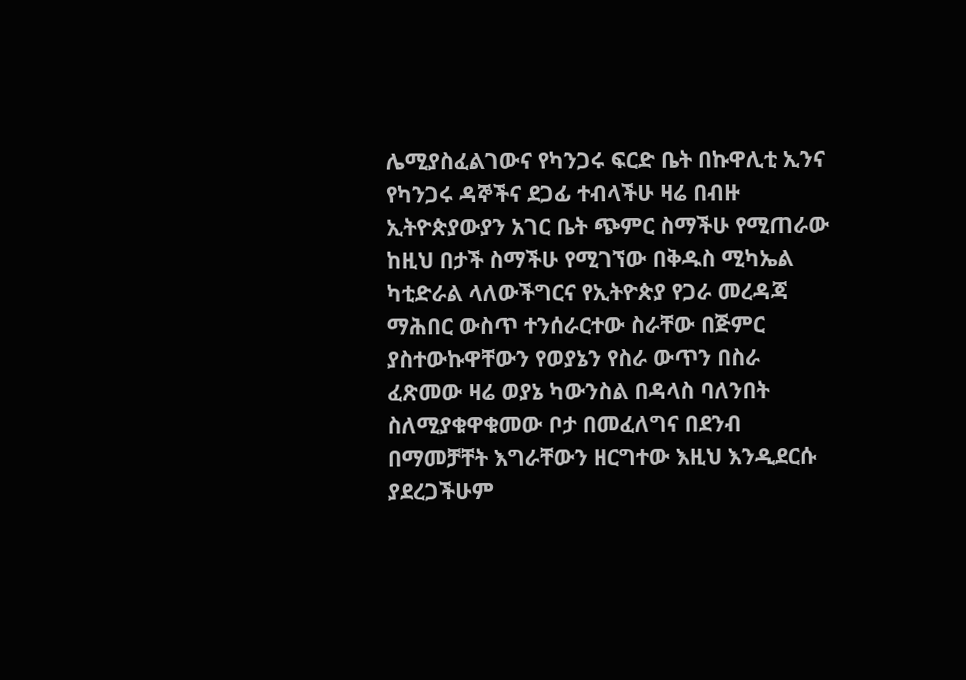ሌሚያስፈልገውና የካንጋሩ ፍርድ ቤት በኩዋሊቲ ኢንና የካንጋሩ ዳኞችና ደጋፊ ተብላችሁ ዛሬ በብዙ ኢትዮጵያውያን አገር ቤት ጭምር ስማችሁ የሚጠራው ከዚህ በታች ስማችሁ የሚገኘው በቅዱስ ሚካኤል ካቲድራል ላለውችግርና የኢትዮጵያ የጋራ መረዳጃ ማሕበር ውስጥ ተንሰራርተው ስራቸው በጅምር ያስተውኩዋቸውን የወያኔን የስራ ውጥን በስራ ፈጽመው ዛሬ ወያኔ ካውንስል በዳላስ ባለንበት ስለሚያቁዋቁመው ቦታ በመፈለግና በደንብ በማመቻቸት እግራቸውን ዘርግተው እዚህ እንዲደርሱ ያደረጋችሁም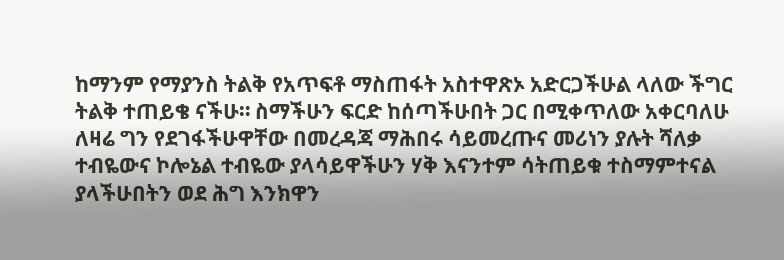ከማንም የማያንስ ትልቅ የአጥፍቶ ማስጠፋት አስተዋጽኦ አድርጋችሁል ላለው ችግር ትልቅ ተጠይቄ ናችሁ። ስማችሁን ፍርድ ከሰጣችሁበት ጋር በሚቀጥለው አቀርባለሁ ለዛሬ ግን የደገፋችሁዋቸው በመረዳጃ ማሕበሩ ሳይመረጡና መሪነን ያሉት ሻለቃ ተብዬውና ኮሎኔል ተብዬው ያላሳይዋችሁን ሃቅ እናንተም ሳትጠይቁ ተስማምተናል ያላችሁበትን ወደ ሕግ እንክዋን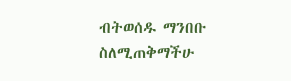ብትወሰዱ ማንበቡ ስለሚጠቅማችሁ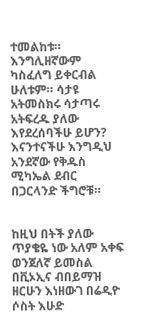ተመልከቱ። እንግሊዘኛውም ካስፈለግ ይቀርብል ሁለቱም። ሳታዩ አትመስክሩ ሳታጣሩ አትፍረዱ ያለው እየደረሰባችሁ ይሆን? እናንተናችሁ እንግዲህ አንደኛው የቅዱስ ሚካኤል ደብር በጋርላንድ ችግሮቹ።


ከዚህ በትች ያለው ጥያቄዬ ነው አለም አቀፍ ወንጀለኛ ይመስል በቪኦኢና ብበይማዝ ዘርሁን እነዘውገ በሬዲዮ ሶስት እሁድ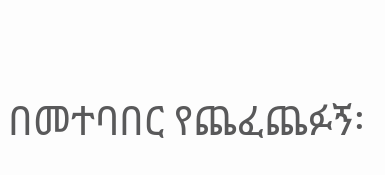በመተባበር የጨፈጨፉኝ፡